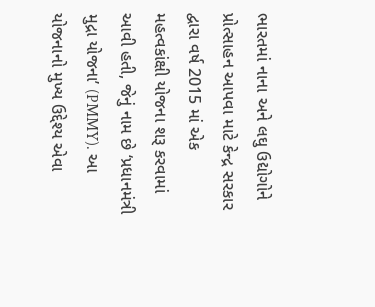ભારતમાં નાના અને લઘુ ઉદ્યોગોને પ્રોત્સાહન આપવા માટે કેન્દ્ર સરકાર દ્વારા વર્ષ 2015 માં એક મહત્વકાંક્ષી યોજના શરૂ કરવામાં આવી હતી, જેનું નામ છે ‘પ્રધાનમંત્રી મુદ્રા યોજના’ (PMMY). આ યોજનાનો મુખ્ય ઉદ્દેશ્ય એવા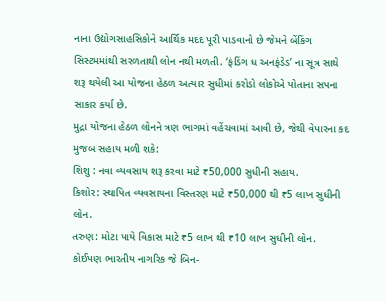નાના ઉદ્યોગસાહસિકોને આર્થિક મદદ પૂરી પાડવાનો છે જેમને બેંકિંગ સિસ્ટમમાંથી સરળતાથી લોન નથી મળતી. ‘ફંડિંગ ધ અનફંડેડ’ ના સૂત્ર સાથે શરૂ થયેલી આ યોજના હેઠળ અત્યાર સુધીમાં કરોડો લોકોએ પોતાના સપના સાકાર કર્યા છે.
મુદ્રા યોજના હેઠળ લોનને ત્રણ ભાગમાં વહેંચવામાં આવી છે, જેથી વેપારના કદ મુજબ સહાય મળી શકે:
શિશુ : નવા વ્યવસાય શરૂ કરવા માટે ₹50,000 સુધીની સહાય.
કિશોર: સ્થાપિત વ્યવસાયના વિસ્તરણ માટે ₹50,000 થી ₹5 લાખ સુધીની લોન.
તરુણ: મોટા પાયે વિકાસ માટે ₹5 લાખ થી ₹10 લાખ સુધીની લોન.
કોઈપણ ભારતીય નાગરિક જે બિન-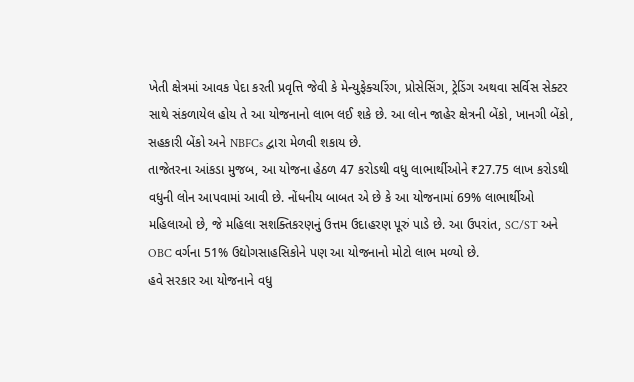ખેતી ક્ષેત્રમાં આવક પેદા કરતી પ્રવૃત્તિ જેવી કે મેન્યુફેક્ચરિંગ, પ્રોસેસિંગ, ટ્રેડિંગ અથવા સર્વિસ સેક્ટર સાથે સંકળાયેલ હોય તે આ યોજનાનો લાભ લઈ શકે છે. આ લોન જાહેર ક્ષેત્રની બેંકો, ખાનગી બેંકો, સહકારી બેંકો અને NBFCs દ્વારા મેળવી શકાય છે.
તાજેતરના આંકડા મુજબ, આ યોજના હેઠળ 47 કરોડથી વધુ લાભાર્થીઓને ₹27.75 લાખ કરોડથી વધુની લોન આપવામાં આવી છે. નોંધનીય બાબત એ છે કે આ યોજનામાં 69% લાભાર્થીઓ મહિલાઓ છે, જે મહિલા સશક્તિકરણનું ઉત્તમ ઉદાહરણ પૂરું પાડે છે. આ ઉપરાંત, SC/ST અને OBC વર્ગના 51% ઉદ્યોગસાહસિકોને પણ આ યોજનાનો મોટો લાભ મળ્યો છે.
હવે સરકાર આ યોજનાને વધુ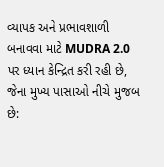વ્યાપક અને પ્રભાવશાળી બનાવવા માટે MUDRA 2.0 પર ધ્યાન કેન્દ્રિત કરી રહી છે, જેના મુખ્ય પાસાઓ નીચે મુજબ છે: